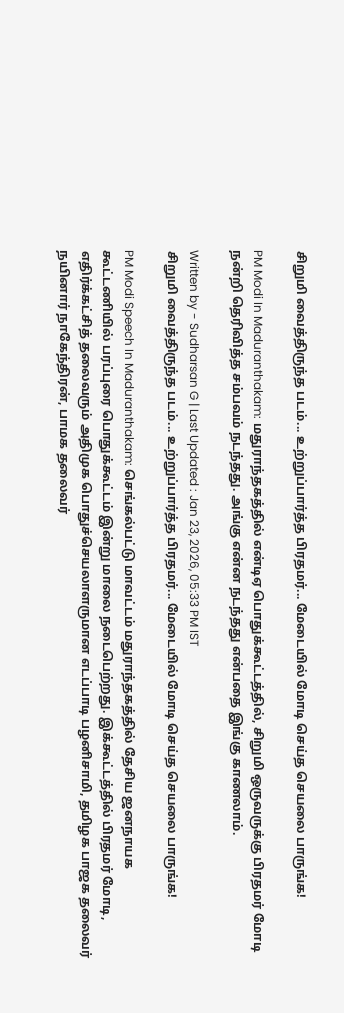சிறுமி வைத்திருந்த படம்... உற்றுப்பார்த்த பிரதமர்... மேடையில் மோடி செய்த செயலை பாருங்க!

PM Modi In Maduranthakam: மதுராந்தகத்தில் என்டிஏ பொதுக்கூட்டத்தில், சிறுமி ஒருவருக்கு பிரதமர் மோடி நன்றி தெரிவித்த சம்பவம் நடந்தது. அங்கு என்ன நடந்தது என்பதை இங்கு காணலாம்.

Written by - Sudharsan G | Last Updated : Jan 23, 2026, 05:33 PM IST
சிறுமி வைத்திருந்த படம்... உற்றுப்பார்த்த பிரதமர்... மேடையில் மோடி செய்த செயலை பாருங்க!

PM Modi Speech In Maduranthakam: செங்கல்பட்டு மாவட்டம் மதுராந்தகத்தில் தேசிய ஜனநாயக கூட்டணியில் பரப்புரை பொதுக்கூட்டம் இன்று மாலை நடைபெற்றது. இக்கூட்டத்தில் பிரதமர் மோடி, எதிர்க்கட்சித் தலைவரும் அதிமுக பொதுச்செயலாளருமான எடப்பாடி பழனிசாமி, தமிழக பாஜக தலைவர் நயினார் நாகேந்திரன், பாமக தலைவர்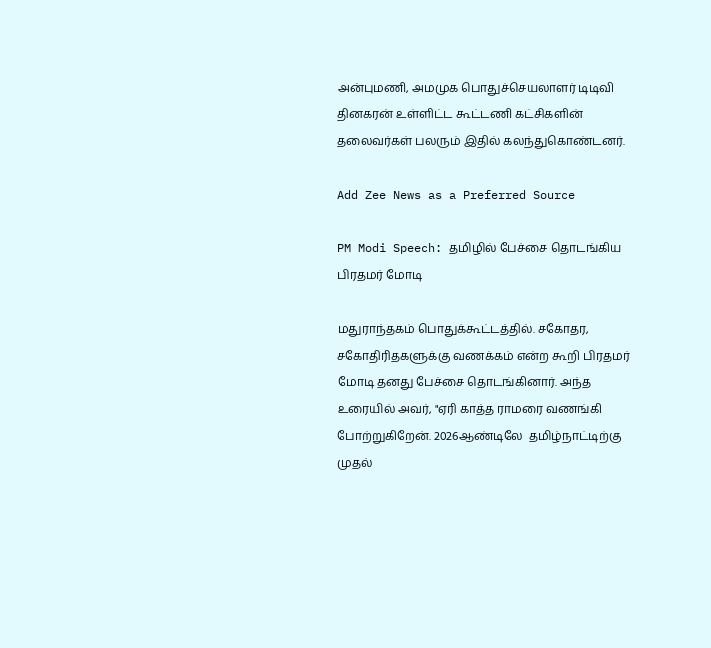அன்புமணி, அமமுக பொதுச்செயலாளர் டிடிவி தினகரன் உள்ளிட்ட கூட்டணி கட்சிகளின் தலைவர்கள் பலரும் இதில் கலந்துகொண்டனர்.

Add Zee News as a Preferred Source

PM Modi Speech: தமிழில் பேச்சை தொடங்கிய பிரதமர் மோடி

மதுராந்தகம் பொதுக்கூட்டத்தில். சகோதர, சகோதிரிதகளுக்கு வணக்கம் என்ற கூறி பிரதமர் மோடி தனது பேச்சை தொடங்கினார். அந்த உரையில் அவர், "ஏரி காத்த ராமரை வணங்கி போற்றுகிறேன். 2026ஆண்டிலே  தமிழ்நாட்டிற்கு முதல்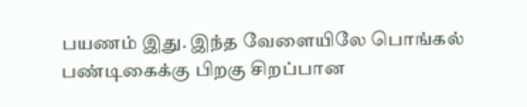பயணம் இது. இந்த வேளையிலே பொங்கல் பண்டிகைக்கு பிறகு சிறப்பான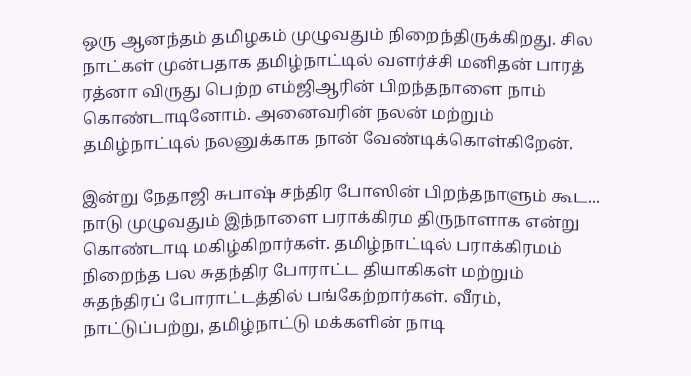ஒரு ஆனந்தம் தமிழகம் முழுவதும் நிறைந்திருக்கிறது. சில நாட்கள் முன்பதாக தமிழ்நாட்டில் வளர்ச்சி மனிதன் பாரத் ரத்னா விருது பெற்ற எம்ஜிஆரின் பிறந்தநாளை நாம் கொண்டாடினோம். அனைவரின் நலன் மற்றும் தமிழ்நாட்டில் நலனுக்காக நான் வேண்டிக்கொள்கிறேன்.

இன்று நேதாஜி சுபாஷ் சந்திர போஸின் பிறந்தநாளும் கூட... நாடு முழுவதும் இந்நாளை பராக்கிரம திருநாளாக என்று கொண்டாடி மகிழ்கிறார்கள். தமிழ்நாட்டில் பராக்கிரமம் நிறைந்த பல சுதந்திர போராட்ட தியாகிகள் மற்றும் சுதந்திரப் போராட்டத்தில் பங்கேற்றார்கள். வீரம், நாட்டுப்பற்று, தமிழ்நாட்டு மக்களின் நாடி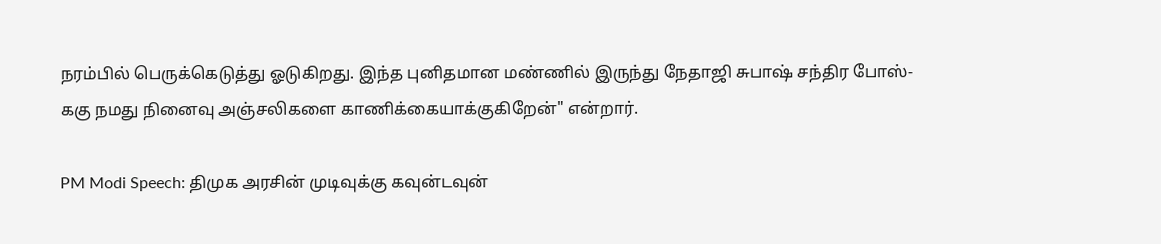நரம்பில் பெருக்கெடுத்து ஓடுகிறது. இந்த புனிதமான மண்ணில் இருந்து நேதாஜி சுபாஷ் சந்திர போஸ்-ககு நமது நினைவு அஞ்சலிகளை காணிக்கையாக்குகிறேன்" என்றார்.

PM Modi Speech: திமுக அரசின் முடிவுக்கு கவுன்டவுன்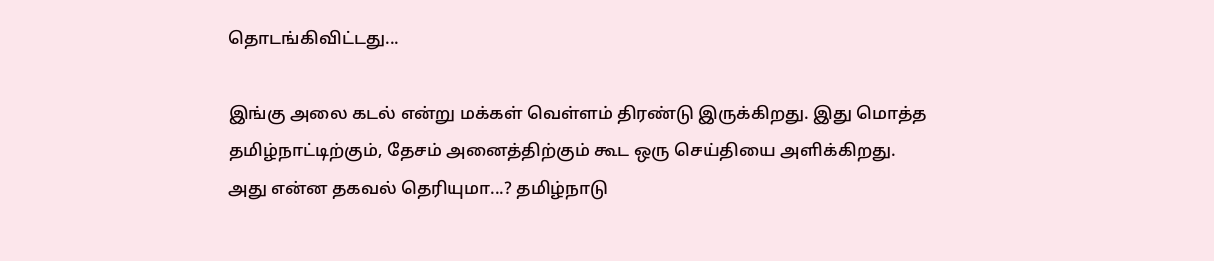தொடங்கிவிட்டது...

இங்கு அலை கடல் என்று மக்கள் வெள்ளம் திரண்டு இருக்கிறது. இது மொத்த தமிழ்நாட்டிற்கும், தேசம் அனைத்திற்கும் கூட ஒரு செய்தியை அளிக்கிறது. அது என்ன தகவல் தெரியுமா...? தமிழ்நாடு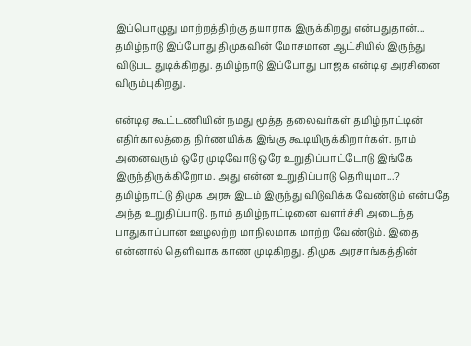இப்பொழுது மாற்றத்திற்கு தயாராக இருக்கிறது என்பதுதான்... தமிழ்நாடு இப்போது திமுகவின் மோசமான ஆட்சியில் இருந்து விடுபட துடிக்கிறது. தமிழ்நாடு இப்போது பாஜக என்டிஏ அரசினை விரும்புகிறது.

என்டிஏ கூட்டணியின் நமது மூத்த தலைவர்கள் தமிழ்நாட்டின் எதிர்காலத்தை நிர்ணயிக்க இங்கு கூடியிருக்கிறார்கள். நாம் அனைவரும் ஒரே முடிவோடு ஒரே உறுதிப்பாட்டோடு இங்கே இருந்திருக்கிறோம. அது என்ன உறுதிப்பாடு தெரியுமா...? தமிழ்நாட்டு திமுக அரசு இடம் இருந்து விடுவிக்க வேண்டும் என்பதே அந்த உறுதிப்பாடு. நாம் தமிழ்நாட்டினை வளர்ச்சி அடைந்த பாதுகாப்பான ஊழலற்ற மாநிலமாக மாற்ற வேண்டும். இதை என்னால் தெளிவாக காண முடிகிறது. திமுக அரசாங்கத்தின்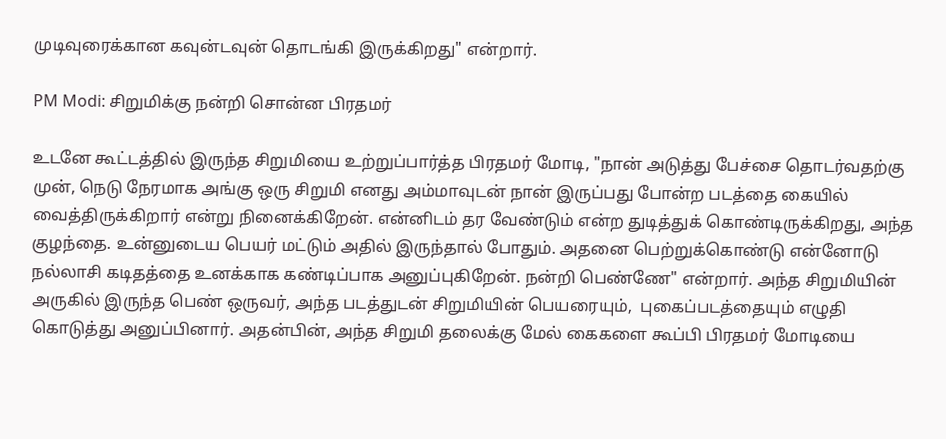முடிவுரைக்கான கவுன்டவுன் தொடங்கி இருக்கிறது" என்றார்.

PM Modi: சிறுமிக்கு நன்றி சொன்ன பிரதமர்

உடனே கூட்டத்தில் இருந்த சிறுமியை உற்றுப்பார்த்த பிரதமர் மோடி, "நான் அடுத்து பேச்சை தொடர்வதற்கு முன், நெடு நேரமாக அங்கு ஒரு சிறுமி எனது அம்மாவுடன் நான் இருப்பது போன்ற படத்தை கையில் வைத்திருக்கிறார் என்று நினைக்கிறேன். என்னிடம் தர வேண்டும் என்ற துடித்துக் கொண்டிருக்கிறது, அந்த குழந்தை. உன்னுடைய பெயர் மட்டும் அதில் இருந்தால் போதும். அதனை பெற்றுக்கொண்டு என்னோடு நல்லாசி கடிதத்தை உனக்காக கண்டிப்பாக அனுப்புகிறேன். நன்றி பெண்ணே" என்றார். அந்த சிறுமியின் அருகில் இருந்த பெண் ஒருவர், அந்த படத்துடன் சிறுமியின் பெயரையும்,  புகைப்படத்தையும் எழுதி கொடுத்து அனுப்பினார். அதன்பின், அந்த சிறுமி தலைக்கு மேல் கைகளை கூப்பி பிரதமர் மோடியை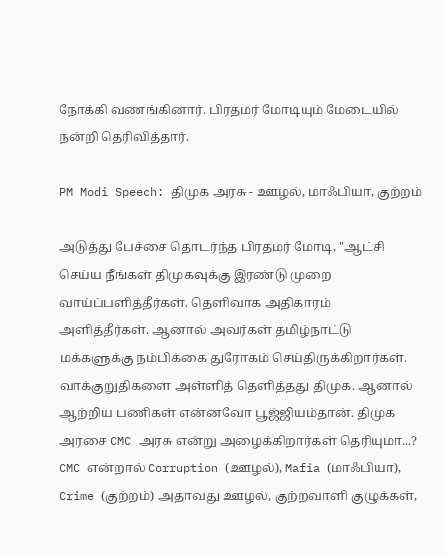நோக்கி வணங்கினார். பிரதமர் மோடியும் மேடையில் நன்றி தெரிவித்தார்.

PM Modi Speech: திமுக அரசு - ஊழல், மாஃபியா, குற்றம்

அடுத்து பேச்சை தொடர்ந்த பிரதமர் மோடி, "ஆட்சி செய்ய நீங்கள் திமுகவுக்கு இரண்டு முறை வாய்ப்பளித்தீர்கள். தெளிவாக அதிகாரம் அளித்தீர்கள். ஆனால் அவர்கள் தமிழ்நாட்டு மக்களுக்கு நம்பிக்கை துரோகம் செய்திருக்கிறார்கள். வாக்குறுதிகளை அள்ளித் தெளித்தது திமுக. ஆனால் ஆற்றிய பணிகள் என்னவோ பூஜ்ஜியம்தான். திமுக அரசை CMC அரசு என்று அழைக்கிறார்கள் தெரியுமா...? CMC என்றால் Corruption (ஊழல்), Mafia (மாஃபியா), Crime (குற்றம்) அதாவது ஊழல், குற்றவாளி குழுக்கள்,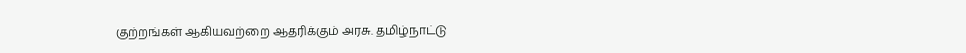குற்றங்கள் ஆகியவற்றை ஆதரிக்கும் அரசு. தமிழ்நாட்டு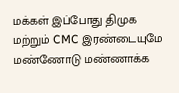மக்கள் இப்போது திமுக மற்றும் CMC இரண்டையுமே மண்ணோடு மண்ணாக்க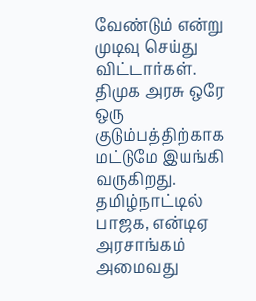வேண்டும் என்று முடிவு செய்து விட்டார்கள். திமுக அரசு ஒரே ஒரு குடும்பத்திற்காக மட்டுமே இயங்கி வருகிறது. தமிழ்நாட்டில் பாஜக, என்டிஏ அரசாங்கம் அமைவது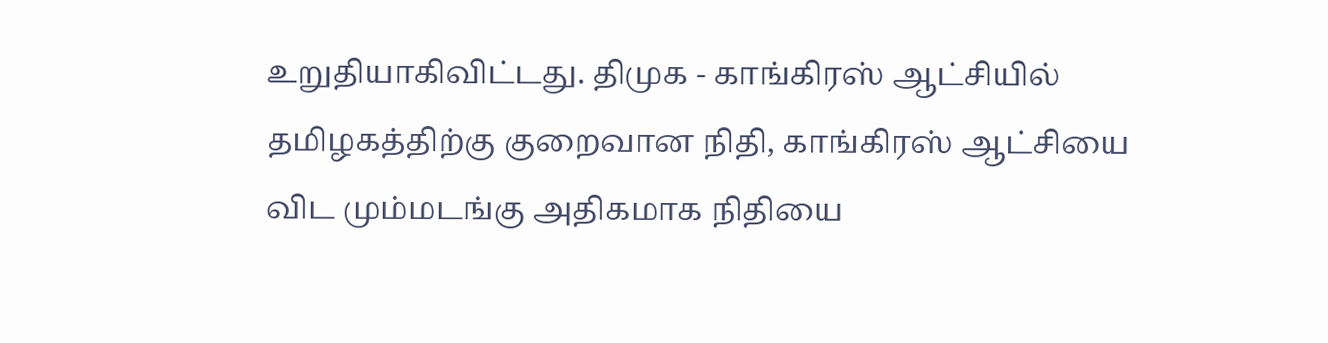உறுதியாகிவிட்டது. திமுக - காங்கிரஸ் ஆட்சியில் தமிழகத்திற்கு குறைவான நிதி, காங்கிரஸ் ஆட்சியை விட மும்மடங்கு அதிகமாக நிதியை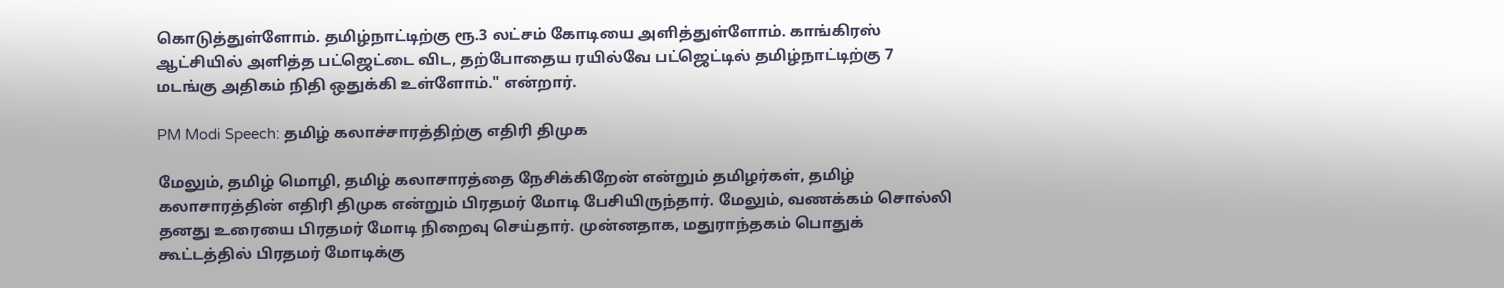கொடுத்துள்ளோம். தமிழ்நாட்டிற்கு ரூ.3 லட்சம் கோடியை அளித்துள்ளோம். காங்கிரஸ் ஆட்சியில் அளித்த பட்ஜெட்டை விட, தற்போதைய ரயில்வே பட்ஜெட்டில் தமிழ்நாட்டிற்கு 7 மடங்கு அதிகம் நிதி ஒதுக்கி உள்ளோம்." என்றார்.

PM Modi Speech: தமிழ் கலாச்சாரத்திற்கு எதிரி திமுக

மேலும், தமிழ் மொழி, தமிழ் கலாசாரத்தை நேசிக்கிறேன் என்றும் தமிழர்கள், தமிழ் கலாசாரத்தின் எதிரி திமுக என்றும் பிரதமர் மோடி பேசியிருந்தார். மேலும், வணக்கம் சொல்லி தனது உரையை பிரதமர் மோடி நிறைவு செய்தார். முன்னதாக, மதுராந்தகம் பொதுக் கூட்டத்தில் பிரதமர் மோடிக்கு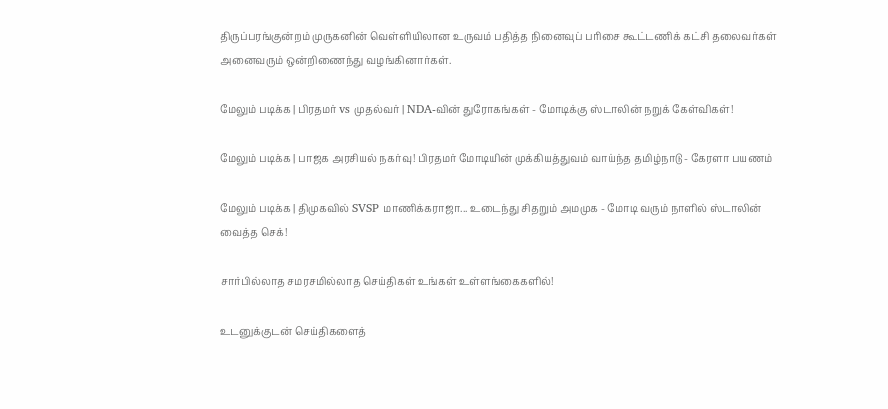திருப்பரங்குன்றம் முருகனின் வெள்ளியிலான உருவம் பதித்த நினைவுப் பரிசை கூட்டணிக் கட்சி தலைவர்கள் அனைவரும் ஒன்றிணைந்து வழங்கினார்கள்.

மேலும் படிக்க | பிரதமர் vs முதல்வர் | NDA-வின் துரோகங்கள் - மோடிக்கு ஸ்டாலின் நறுக் கேள்விகள்!

மேலும் படிக்க | பாஜக அரசியல் நகர்வு! பிரதமர் மோடியின் முக்கியத்துவம் வாய்ந்த தமிழ்நாடு - கேரளா பயணம்

மேலும் படிக்க | திமுகவில் SVSP மாணிக்கராஜா... உடைந்து சிதறும் அமமுக - மோடி வரும் நாளில் ஸ்டாலின் வைத்த செக்!

சார்பில்லாத சமரசமில்லாத செய்திகள் உங்கள் உள்ளங்கைகளில்!

உடனுக்குடன் செய்திகளைத்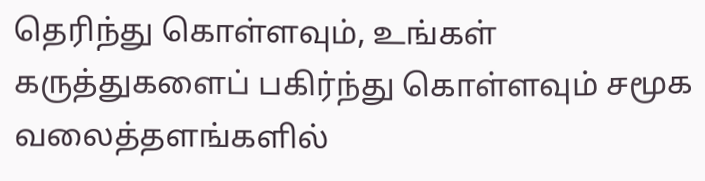தெரிந்து கொள்ளவும், உங்கள் கருத்துகளைப் பகிர்ந்து கொள்ளவும் சமூக வலைத்தளங்களில்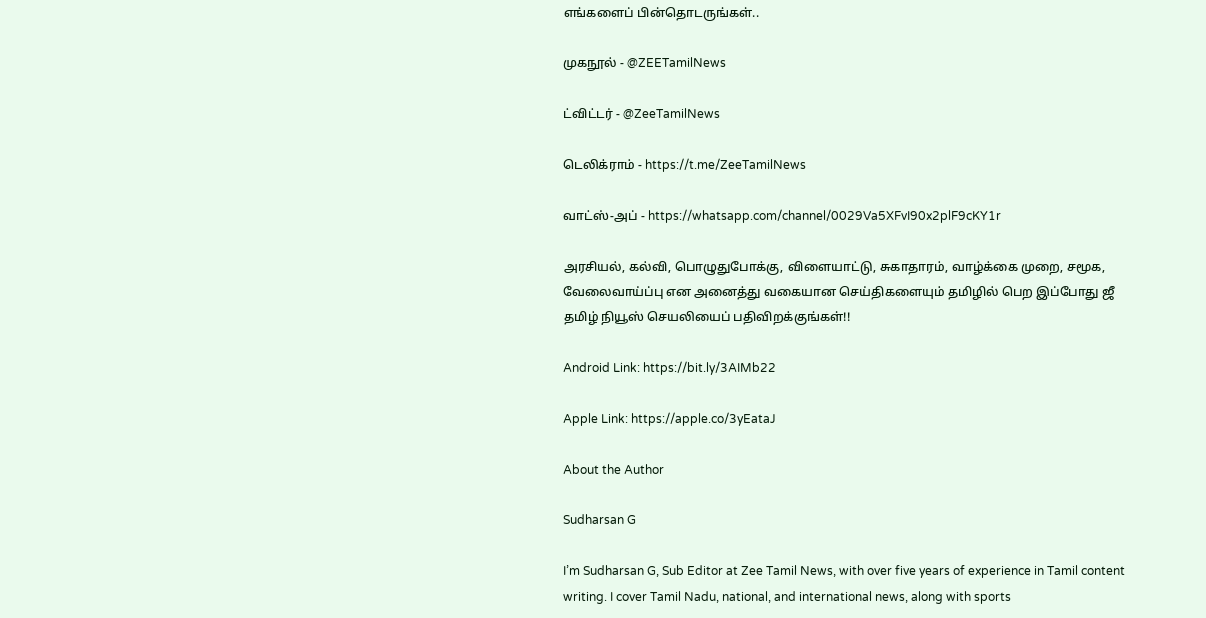எங்களைப் பின்தொடருங்கள்..

முகநூல் - @ZEETamilNews

ட்விட்டர் - @ZeeTamilNews

டெலிக்ராம் - https://t.me/ZeeTamilNews

வாட்ஸ்-அப் - https://whatsapp.com/channel/0029Va5XFvI90x2plF9cKY1r

அரசியல், கல்வி, பொழுதுபோக்கு, விளையாட்டு, சுகாதாரம், வாழ்க்கை முறை, சமூக, வேலைவாய்ப்பு என அனைத்து வகையான செய்திகளையும் தமிழில் பெற இப்போது ஜீ தமிழ் நியூஸ் செயலியைப் பதிவிறக்குங்கள்!!

Android Link: https://bit.ly/3AIMb22

Apple Link: https://apple.co/3yEataJ

About the Author

Sudharsan G

I’m Sudharsan G, Sub Editor at Zee Tamil News, with over five years of experience in Tamil content writing. I cover Tamil Nadu, national, and international news, along with sports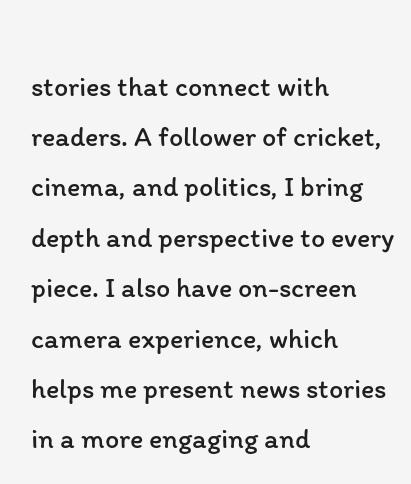stories that connect with readers. A follower of cricket, cinema, and politics, I bring depth and perspective to every piece. I also have on-screen camera experience, which helps me present news stories in a more engaging and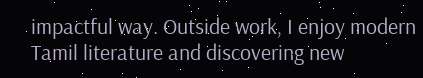impactful way. Outside work, I enjoy modern Tamil literature and discovering new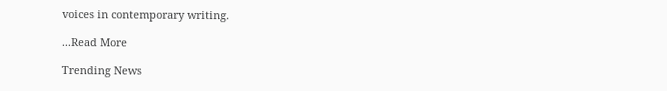voices in contemporary writing.

...Read More

Trending News